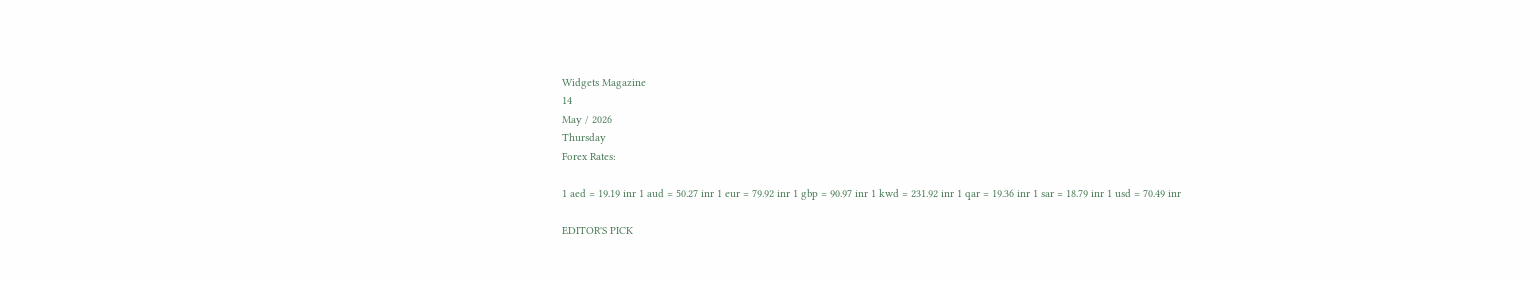Widgets Magazine
14
May / 2026
Thursday
Forex Rates:

1 aed = 19.19 inr 1 aud = 50.27 inr 1 eur = 79.92 inr 1 gbp = 90.97 inr 1 kwd = 231.92 inr 1 qar = 19.36 inr 1 sar = 18.79 inr 1 usd = 70.49 inr

EDITOR'S PICK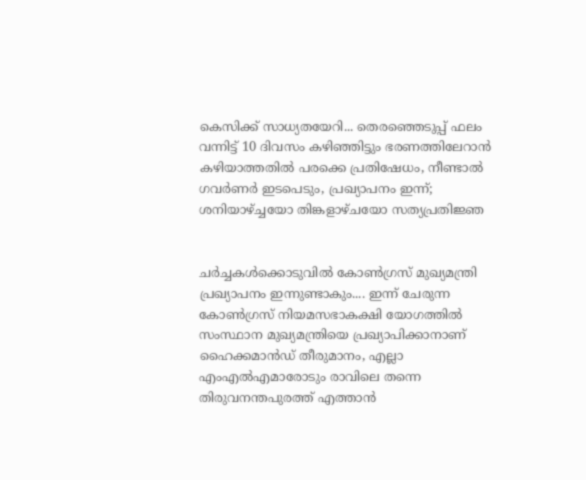കെസിക്ക് സാധ്യതയേറി... തെരഞ്ഞെടുപ്പ് ഫലം വന്നിട്ട് 10 ദിവസം കഴിഞ്ഞിട്ടും ഭരണത്തിലേറാന്‍ കഴിയാത്തതില്‍ പരക്കെ പ്രതിഷേധം, നീണ്ടാല്‍ ഗവര്‍ണര്‍ ഇടപെടും, പ്രഖ്യാപനം ഇന്ന്; ശനിയാഴ്ച്ചയോ തിങ്കളാഴ്ചയോ സത്യപ്രതിജ്ഞ


ചർച്ചകൾക്കൊടുവിൽ കോൺഗ്രസ് മുഖ്യമന്ത്രി പ്രഖ്യാപനം ഇന്നുണ്ടാകും.... ഇന്ന് ചേരുന്ന കോൺഗ്രസ് നിയമസഭാകക്ഷി യോഗത്തിൽ സംസ്ഥാന മുഖ്യമന്ത്രിയെ പ്രഖ്യാപിക്കാനാണ് ഹൈക്കമാൻഡ് തീരുമാനം, എല്ലാ എംഎൽ‌എമാരോടും രാവിലെ തന്നെ തിരുവനന്തപുരത്ത് എത്താൻ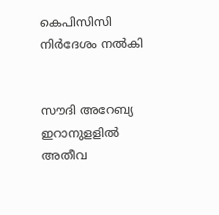കെപിസിസി നിർദേശം നൽകി


സൗദി അറേബ്യ ഇറാനുളളിൽ അതീവ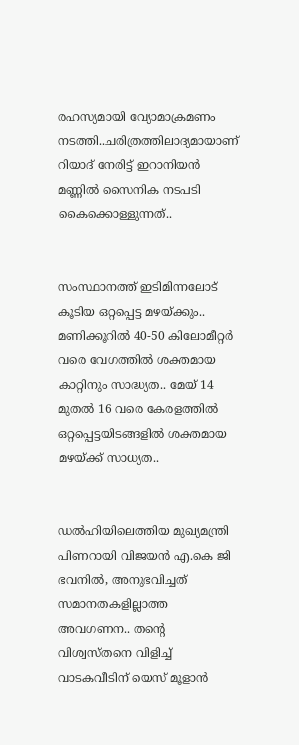രഹസ്യമായി വ്യോമാക്രമണം നടത്തി..ചരിത്രത്തിലാദ്യമായാണ് റിയാദ് നേരിട്ട് ഇറാനിയൻ മണ്ണിൽ സൈനിക നടപടി കൈക്കൊള്ളുന്നത്..


സംസ്ഥാനത്ത് ഇടിമിന്നലോട് കൂടിയ ഒറ്റപ്പെട്ട മഴയ്ക്കും.. മണിക്കൂറിൽ 40-50 കിലോമീറ്റർ വരെ വേഗത്തിൽ ശക്തമായ കാറ്റിനും സാദ്ധ്യത.. മേയ് 14 മുതൽ 16 വരെ കേരളത്തിൽ ഒറ്റപ്പെട്ടയിടങ്ങളിൽ ശക്തമായ മഴയ്ക്ക് സാധ്യത..


ഡൽഹിയിലെത്തിയ മുഖ്യമന്ത്രി പിണറായി വിജയൻ എ.കെ ജി ഭവനിൽ, അനുഭവിച്ചത് സമാനതകളില്ലാത്ത അവഗണന.. തന്റെ വിശ്വസ്തനെ വിളിച്ച് വാടകവീടിന് യെസ് മൂളാൻ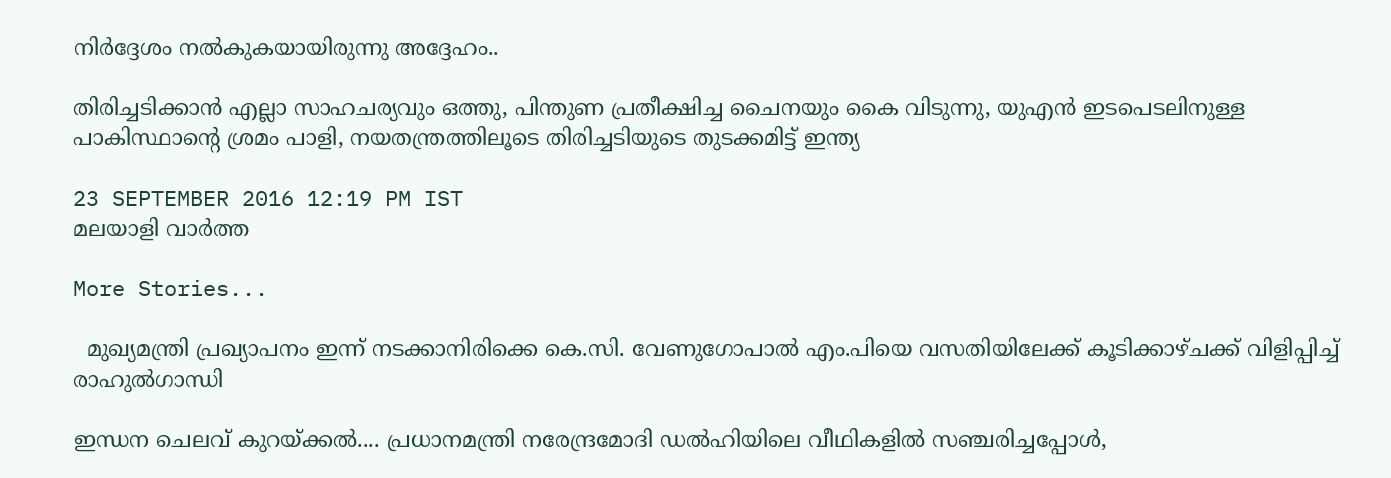നിർദ്ദേശം നൽകുകയായിരുന്നു അദ്ദേഹം..

തിരിച്ചടിക്കാന്‍ എല്ലാ സാഹചര്യവും ഒത്തു, പിന്തുണ പ്രതീക്ഷിച്ച ചൈനയും കൈ വിടുന്നു, യുഎന്‍ ഇടപെടലിനുള്ള പാകിസ്ഥാന്റെ ശ്രമം പാളി, നയതന്ത്രത്തിലൂടെ തിരിച്ചടിയുടെ തുടക്കമിട്ട് ഇന്ത്യ

23 SEPTEMBER 2016 12:19 PM IST
മലയാളി വാര്‍ത്ത

More Stories...

  മുഖ്യമന്ത്രി പ്രഖ്യാപനം ഇന്ന് നടക്കാനിരിക്കെ കെ.സി. വേണുഗോപാൽ എം.പിയെ വസതിയിലേക്ക് കൂടിക്കാഴ്ചക്ക് വിളിപ്പിച്ച് രാഹുൽഗാന്ധി

ഇന്ധന ചെലവ് കുറയ്ക്കൽ.... പ്രധാനമന്ത്രി നരേന്ദ്രമോദി ഡൽഹിയിലെ വീഥികളിൽ സഞ്ചരിച്ചപ്പോൾ,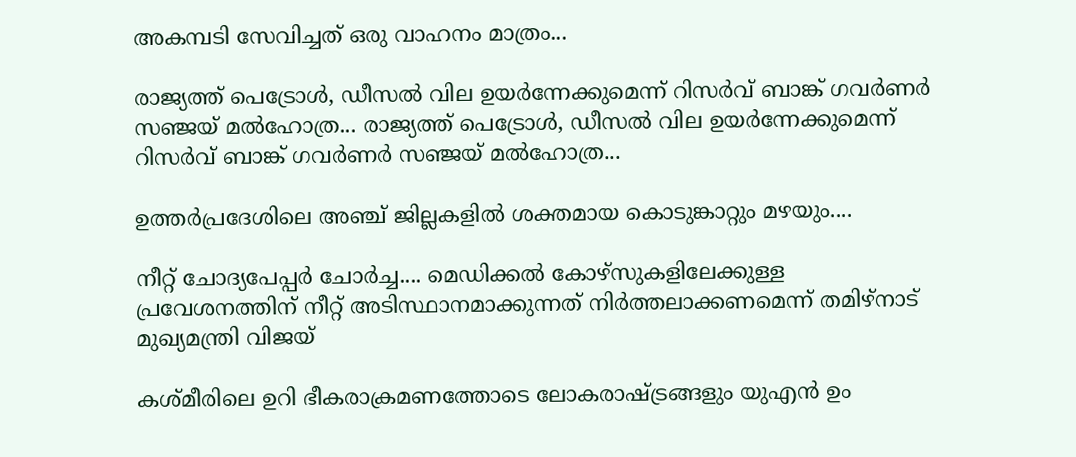അകമ്പടി സേവിച്ചത് ഒരു വാഹനം മാത്രം...

രാജ്യത്ത് പെട്രോൾ, ഡീസൽ വില ഉയർന്നേക്കുമെന്ന് റിസർവ് ബാങ്ക് ഗവർണർ സഞ്ജയ് മൽഹോത്ര... രാജ്യത്ത് പെട്രോൾ, ഡീസൽ വില ഉയർന്നേക്കുമെന്ന് റിസർവ് ബാങ്ക് ഗവർണർ സഞ്ജയ് മൽഹോത്ര...

ഉത്തർപ്രദേശിലെ അഞ്ച് ജില്ലകളിൽ ശക്തമായ കൊടുങ്കാറ്റും മഴയും....

നീറ്റ് ചോദ്യപേപ്പർ ചോർച്ച.... മെഡിക്കൽ കോഴ്‌സുകളിലേക്കുള്ള പ്രവേശനത്തിന് നീറ്റ് അടിസ്ഥാനമാക്കുന്നത് നിർത്തലാക്കണമെന്ന് തമിഴ്‌നാട് മുഖ്യമന്ത്രി വിജയ്

കശ്മീരിലെ ഉറി ഭീകരാക്രമണത്തോടെ ലോകരാഷ്ട്രങ്ങളും യുഎന്‍ ഉം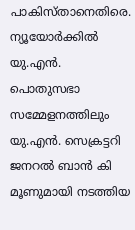പാകിസ്താനെതിരെ. ന്യൂയോര്‍ക്കില്‍ യു.എന്‍. പൊതുസഭാ സമ്മേളനത്തിലും യു.എന്‍. സെക്രട്ടറി ജനറല്‍ ബാന്‍ കി മൂണുമായി നടത്തിയ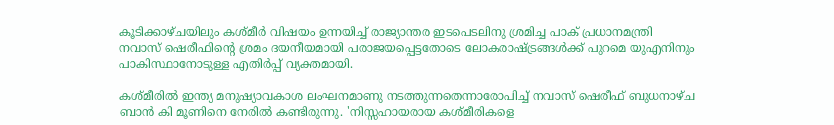കൂടിക്കാഴ്ചയിലും കശ്മീര്‍ വിഷയം ഉന്നയിച്ച് രാജ്യാന്തര ഇടപെടലിനു ശ്രമിച്ച പാക് പ്രധാനമന്ത്രി നവാസ് ഷെരീഫിന്റെ ശ്രമം ദയനീയമായി പരാജയപ്പെട്ടതോടെ ലോകരാഷ്ട്രങ്ങള്‍ക്ക് പുറമെ യുഎനിനും പാകിസ്ഥാനോടുള്ള എതിര്‍പ്പ് വ്യക്തമായി.

കശ്മീരില്‍ ഇന്ത്യ മനുഷ്യാവകാശ ലംഘനമാണു നടത്തുന്നതെന്നാരോപിച്ച് നവാസ് ഷെരീഫ് ബുധനാഴ്ച ബാന്‍ കി മൂണിനെ നേരില്‍ കണ്ടിരുന്നു. 'നിസ്സഹായരായ കശ്മീരികളെ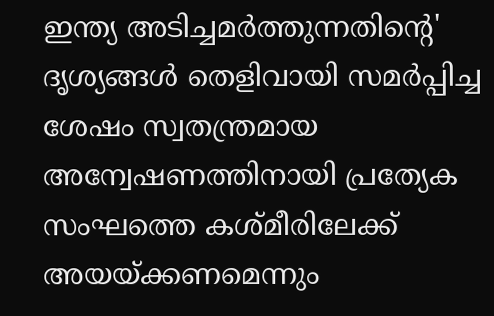ഇന്ത്യ അടിച്ചമര്‍ത്തുന്നതിന്റെ' ദൃശ്യങ്ങള്‍ തെളിവായി സമര്‍പ്പിച്ച ശേഷം സ്വതന്ത്രമായ അന്വേഷണത്തിനായി പ്രത്യേക സംഘത്തെ കശ്മീരിലേക്ക് അയയ്ക്കണമെന്നും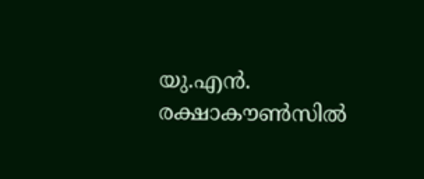യു.എന്‍. രക്ഷാകൗണ്‍സില്‍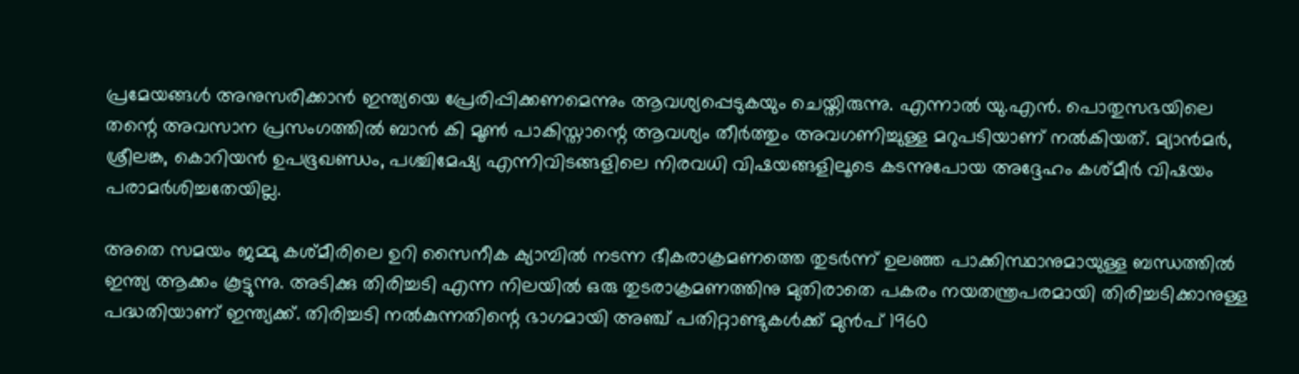പ്രമേയങ്ങള്‍ അനുസരിക്കാന്‍ ഇന്ത്യയെ പ്രേരിപ്പിക്കണമെന്നും ആവശ്യപ്പെടുകയും ചെയ്തിരുന്നു. എന്നാല്‍ യു.എന്‍. പൊതുസഭയിലെ തന്റെ അവസാന പ്രസംഗത്തില്‍ ബാന്‍ കി മൂണ്‍ പാകിസ്താന്റെ ആവശ്യം തീര്‍ത്തും അവഗണിച്ചുള്ള മറുപടിയാണ് നല്‍കിയത്. മ്യാന്‍മര്‍, ശ്രീലങ്ക, കൊറിയന്‍ ഉപഭൂഖണ്ഡം, പശ്ചിമേഷ്യ എന്നിവിടങ്ങളിലെ നിരവധി വിഷയങ്ങളിലൂടെ കടന്നുപോയ അദ്ദേഹം കശ്മീര്‍ വിഷയം പരാമര്‍ശിച്ചതേയില്ല.

അതെ സമയം ജമ്മു കശ്മീരിലെ ഉറി സൈനീക ക്യാമ്പില്‍ നടന്ന ഭീകരാക്രമണത്തെ തുടര്‍ന്ന് ഉലഞ്ഞ പാക്കിസ്ഥാനുമായുള്ള ബന്ധത്തില്‍ ഇന്ത്യ ആക്കം കൂട്ടുന്നു. അടിക്കു തിരിച്ചടി എന്ന നിലയില്‍ ഒരു തുടരാക്രമണത്തിനു മുതിരാതെ പകരം നയതന്ത്രപരമായി തിരിച്ചടിക്കാനുള്ള പദ്ധതിയാണ് ഇന്ത്യക്ക്. തിരിച്ചടി നല്‍കുന്നതിന്റെ ഭാഗമായി അഞ്ച് പതിറ്റാണ്ടുകള്‍ക്ക് മുന്‍പ് 1960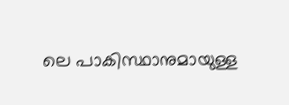ലെ പാകിസ്ഥാനുമായുള്ള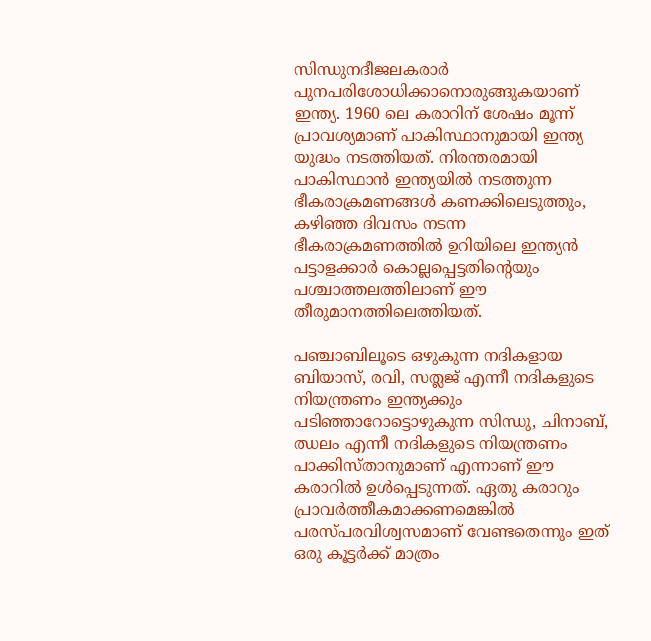സിന്ധുനദീജലകരാര്‍ പുനപരിശോധിക്കാനൊരുങ്ങുകയാണ് ഇന്ത്യ. 1960 ലെ കരാറിന് ശേഷം മൂന്ന് പ്രാവശ്യമാണ് പാകിസ്ഥാനുമായി ഇന്ത്യ യുദ്ധം നടത്തിയത്. നിരന്തരമായി പാകിസ്ഥാന്‍ ഇന്ത്യയില്‍ നടത്തുന്ന ഭീകരാക്രമണങ്ങള്‍ കണക്കിലെടുത്തും, കഴിഞ്ഞ ദിവസം നടന്ന ഭീകരാക്രമണത്തില്‍ ഉറിയിലെ ഇന്ത്യന്‍ പട്ടാളക്കാര്‍ കൊല്ലപ്പെട്ടതിന്റെയും പശ്ചാത്തലത്തിലാണ് ഈ തീരുമാനത്തിലെത്തിയത്.

പഞ്ചാബിലൂടെ ഒഴുകുന്ന നദികളായ ബിയാസ്, രവി, സത്ലജ് എന്നീ നദികളുടെ നിയന്ത്രണം ഇന്ത്യക്കും പടിഞ്ഞാറോട്ടൊഴുകുന്ന സിന്ധു, ചിനാബ്, ഝലം എന്നീ നദികളുടെ നിയന്ത്രണം പാക്കിസ്താനുമാണ് എന്നാണ് ഈ കരാറില്‍ ഉള്‍പ്പെടുന്നത്. ഏതു കരാറും പ്രാവര്‍ത്തീകമാക്കണമെങ്കില്‍ പരസ്പരവിശ്വസമാണ് വേണ്ടതെന്നും ഇത് ഒരു കൂട്ടര്‍ക്ക് മാത്രം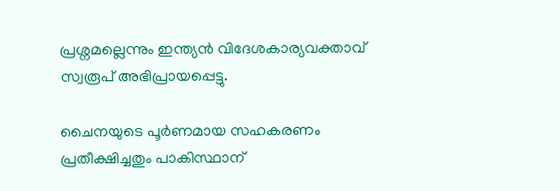പ്രശ്നമല്ലെന്നും ഇന്ത്യന്‍ വിദേശകാര്യവക്താവ് സ്വരൂപ് അഭിപ്രായപ്പെട്ടു.

ചൈനയുടെ പൂര്‍ണമായ സഹകരണം പ്രതീക്ഷിച്ചതും പാകിസ്ഥാന്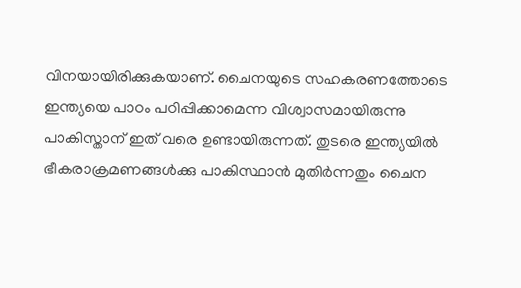വിനയായിരിക്കുകയാണ്. ചൈനയുടെ സഹകരണത്തോടെ ഇന്ത്യയെ പാഠം പഠിപ്പിക്കാമെന്ന വിശ്വാസമായിരുന്നു പാകിസ്താന് ഇത് വരെ ഉണ്ടായിരുന്നത്. തുടരെ ഇന്ത്യയില്‍ ഭീകരാക്രമണങ്ങള്‍ക്കു പാകിസ്ഥാന്‍ മുതിര്‍ന്നതും ചൈന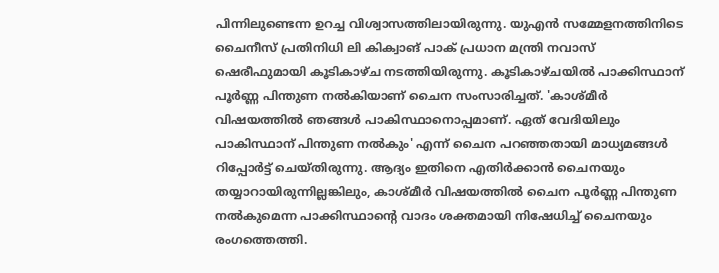പിന്നിലുണ്ടെന്ന ഉറച്ച വിശ്വാസത്തിലായിരുന്നു. യുഎന്‍ സമ്മേളനത്തിനിടെ ചൈനീസ് പ്രതിനിധി ലി കിക്വാങ് പാക് പ്രധാന മന്ത്രി നവാസ് ഷെരീഫുമായി കൂടികാഴ്ച നടത്തിയിരുന്നു. കൂടികാഴ്ചയില്‍ പാക്കിസ്ഥാന് പൂര്‍ണ്ണ പിന്തുണ നല്‍കിയാണ് ചൈന സംസാരിച്ചത്. 'കാശ്മീര്‍ വിഷയത്തില്‍ ഞങ്ങള്‍ പാകിസ്ഥാനൊപ്പമാണ്. ഏത് വേദിയിലും പാകിസ്ഥാന് പിന്തുണ നല്‍കും' എന്ന് ചൈന പറഞ്ഞതായി മാധ്യമങ്ങള്‍ റിപ്പോര്‍ട്ട് ചെയ്തിരുന്നു. ആദ്യം ഇതിനെ എതിര്‍ക്കാന്‍ ചൈനയും തയ്യാറായിരുന്നില്ലങ്കിലും, കാശ്മീര്‍ വിഷയത്തില്‍ ചൈന പൂര്‍ണ്ണ പിന്തുണ നല്‍കുമെന്ന പാക്കിസ്ഥാന്റെ വാദം ശക്തമായി നിഷേധിച്ച് ചൈനയും രംഗത്തെത്തി.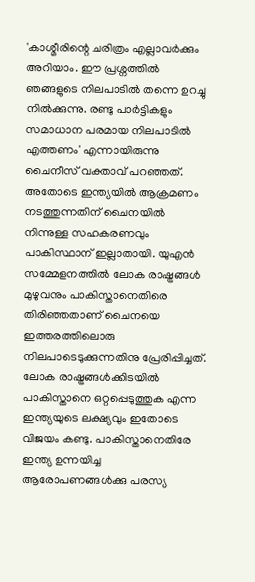'കാശ്മീരിന്റെ ചരിത്രം എല്ലാവര്‍ക്കും അറിയാം. ഈ പ്രശ്നത്തില്‍ ഞങ്ങളുടെ നിലപാടില്‍ തന്നെ ഉറച്ചു നില്‍ക്കുന്നു. രണ്ടു പാര്‍ട്ടികളും സമാധാന പരമായ നിലപാടില്‍ എത്തണം' എന്നായിരുന്നു ചൈനീസ് വക്താവ് പറഞ്ഞത്. അതോടെ ഇന്ത്യയില്‍ ആക്രമണം നടത്തുന്നതിന് ചൈനയില്‍ നിന്നുള്ള സഹകരണവും പാകിസ്ഥാന് ഇല്ലാതായി. യുഎന്‍ സമ്മേളനത്തില്‍ ലോക രാഷ്ട്രങ്ങള്‍ മുഴുവനും പാകിസ്താനെതിരെ തിരിഞ്ഞതാണ് ചൈനയെ ഇത്തരത്തിലൊരു നിലപാടെടുക്കുന്നതിനു പ്രേരിപ്പിച്ചത്. ലോക രാഷ്ട്രങ്ങള്‍ക്കിടയില്‍ പാകിസ്താനെ ഒറ്റപ്പെടുത്തുക എന്ന ഇന്ത്യയുടെ ലക്ഷ്യവും ഇതോടെ വിജയം കണ്ടു. പാകിസ്താനെതിരേ ഇന്ത്യ ഉന്നയിച്ച ആരോപണങ്ങള്‍ക്കു പരസ്യ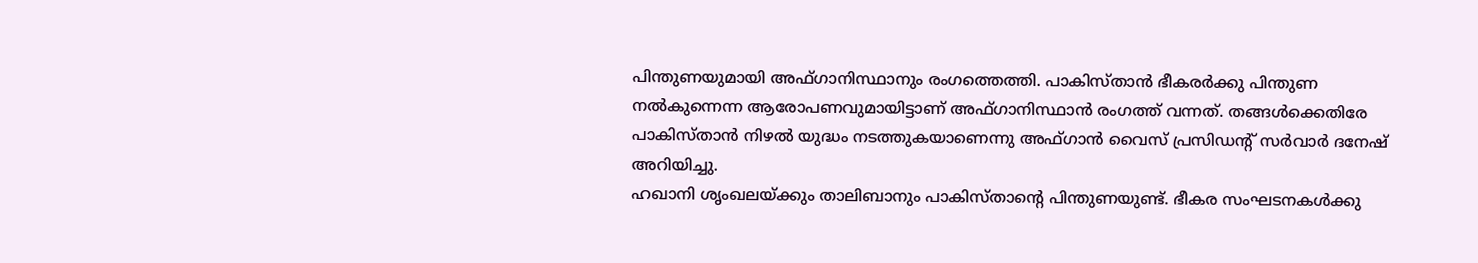പിന്തുണയുമായി അഫ്ഗാനിസ്ഥാനും രംഗത്തെത്തി. പാകിസ്താന്‍ ഭീകരര്‍ക്കു പിന്തുണ നല്‍കുന്നെന്ന ആരോപണവുമായിട്ടാണ് അഫ്ഗാനിസ്ഥാന്‍ രംഗത്ത് വന്നത്. തങ്ങള്‍ക്കെതിരേ പാകിസ്താന്‍ നിഴല്‍ യുദ്ധം നടത്തുകയാണെന്നു അഫ്ഗാന്‍ വൈസ് പ്രസിഡന്റ് സര്‍വാര്‍ ദനേഷ് അറിയിച്ചു.
ഹഖാനി ശൃംഖലയ്ക്കും താലിബാനും പാകിസ്താന്റെ പിന്തുണയുണ്ട്. ഭീകര സംഘടനകള്‍ക്കു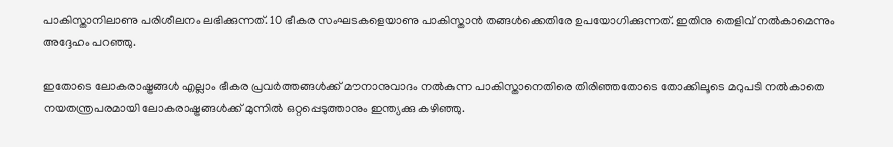പാകിസ്താനിലാണു പരിശീലനം ലഭിക്കുന്നത്. 10 ഭീകര സംഘടകളെയാണു പാകിസ്താന്‍ തങ്ങള്‍ക്കെതിരേ ഉപയോഗിക്കുന്നത്. ഇതിനു തെളിവ് നല്‍കാമെന്നും അദ്ദേഹം പറഞ്ഞു.

ഇതോടെ ലോകരാഷ്ട്രങ്ങള്‍ എല്ലാം ഭീകര പ്രവര്‍ത്തങ്ങള്‍ക്ക് മൗനാനുവാദം നല്‍കുന്ന പാകിസ്താനെതിരെ തിരിഞ്ഞതോടെ തോക്കിലൂടെ മറുപടി നല്‍കാതെ നയതന്ത്രപരമായി ലോകരാഷ്ട്രങ്ങള്‍ക്ക് മുന്നില്‍ ഒറ്റപ്പെടുത്താനും ഇന്ത്യക്കു കഴിഞ്ഞു.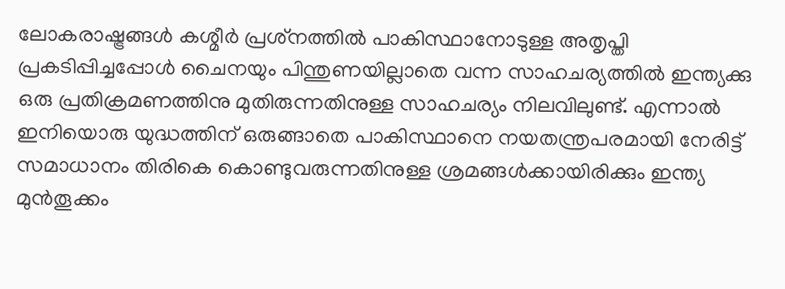ലോകരാഷ്ട്രങ്ങള്‍ കശ്മീര്‍ പ്രശ്‌നത്തില്‍ പാകിസ്ഥാനോടുള്ള അതൃപ്തി പ്രകടിപ്പിച്ചപ്പോള്‍ ചൈനയും പിന്തുണയില്ലാതെ വന്ന സാഹചര്യത്തില്‍ ഇന്ത്യക്കു ഒരു പ്രതിക്രമണത്തിനു മുതിരുന്നതിനുള്ള സാഹചര്യം നിലവിലുണ്ട്. എന്നാല്‍ ഇനിയൊരു യുദ്ധത്തിന് ഒരുങ്ങാതെ പാകിസ്ഥാനെ നയതന്ത്രപരമായി നേരിട്ട് സമാധാനം തിരികെ കൊണ്ടുവരുന്നതിനുള്ള ശ്രമങ്ങള്‍ക്കായിരിക്കും ഇന്ത്യ മുന്‍തൂക്കം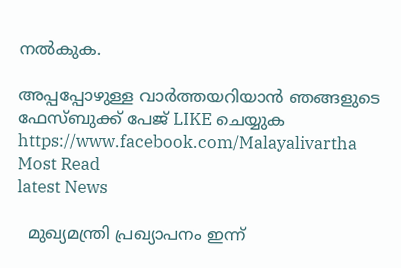നല്‍കുക.

അപ്പപ്പോഴുള്ള വാര്‍ത്തയറിയാന്‍ ഞങ്ങളുടെ ഫേസ്‌ബുക്ക്‌ പേജ് LIKE ചെയ്യുക
https://www.facebook.com/Malayalivartha
Most Read
latest News

  മുഖ്യമന്ത്രി പ്രഖ്യാപനം ഇന്ന്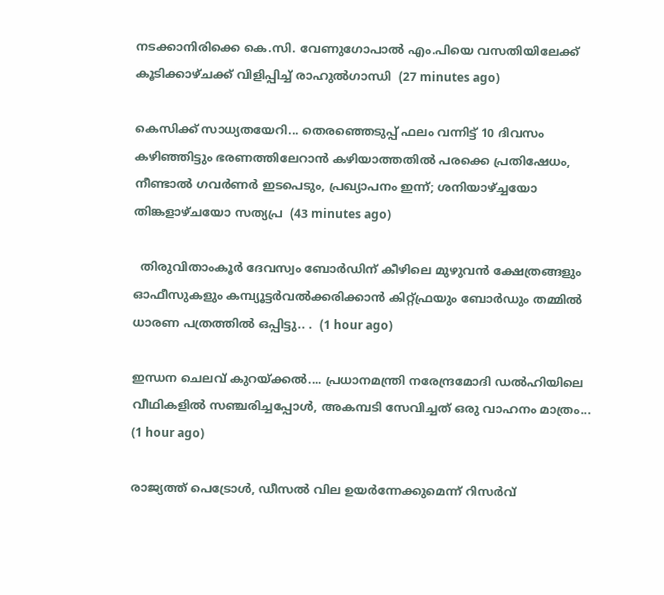നടക്കാനിരിക്കെ കെ.സി. വേണുഗോപാൽ എം.പിയെ വസതിയിലേക്ക് കൂടിക്കാഴ്ചക്ക് വിളിപ്പിച്ച് രാഹുൽഗാന്ധി  (27 minutes ago)

കെസിക്ക് സാധ്യതയേറി... തെരഞ്ഞെടുപ്പ് ഫലം വന്നിട്ട് 10 ദിവസം കഴിഞ്ഞിട്ടും ഭരണത്തിലേറാന്‍ കഴിയാത്തതില്‍ പരക്കെ പ്രതിഷേധം, നീണ്ടാല്‍ ഗവര്‍ണര്‍ ഇടപെടും, പ്രഖ്യാപനം ഇന്ന്; ശനിയാഴ്ച്ചയോ തിങ്കളാഴ്ചയോ സത്യപ്ര  (43 minutes ago)

  തിരുവിതാംകൂർ ദേവസ്വം ബോർഡിന് കീഴിലെ മുഴുവൻ ക്ഷേത്രങ്ങളും ഓഫീസുകളും കമ്പ്യൂട്ടർവൽക്കരിക്കാൻ കിറ്റ്ഫ്രയും ബോർഡും തമ്മിൽ ധാരണ പത്രത്തിൽ ഒപ്പിട്ടു.. .  (1 hour ago)

ഇന്ധന ചെലവ് കുറയ്ക്കൽ.... പ്രധാനമന്ത്രി നരേന്ദ്രമോദി ഡൽഹിയിലെ വീഥികളിൽ സഞ്ചരിച്ചപ്പോൾ, അകമ്പടി സേവിച്ചത് ഒരു വാഹനം മാത്രം...  (1 hour ago)

രാജ്യത്ത് പെട്രോൾ, ഡീസൽ വില ഉയർന്നേക്കുമെന്ന് റിസർവ്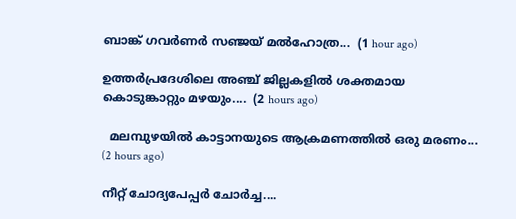ബാങ്ക് ഗവർണർ സഞ്ജയ് മൽഹോത്ര...  (1 hour ago)

ഉത്തർപ്രദേശിലെ അഞ്ച് ജില്ലകളിൽ ശക്തമായ കൊടുങ്കാറ്റും മഴയും....  (2 hours ago)

  മലമ്പുഴയിൽ കാട്ടാനയുടെ ആക്രമണത്തിൽ ഒരു മരണം...  (2 hours ago)

നീറ്റ് ചോദ്യപേപ്പർ ചോർച്ച....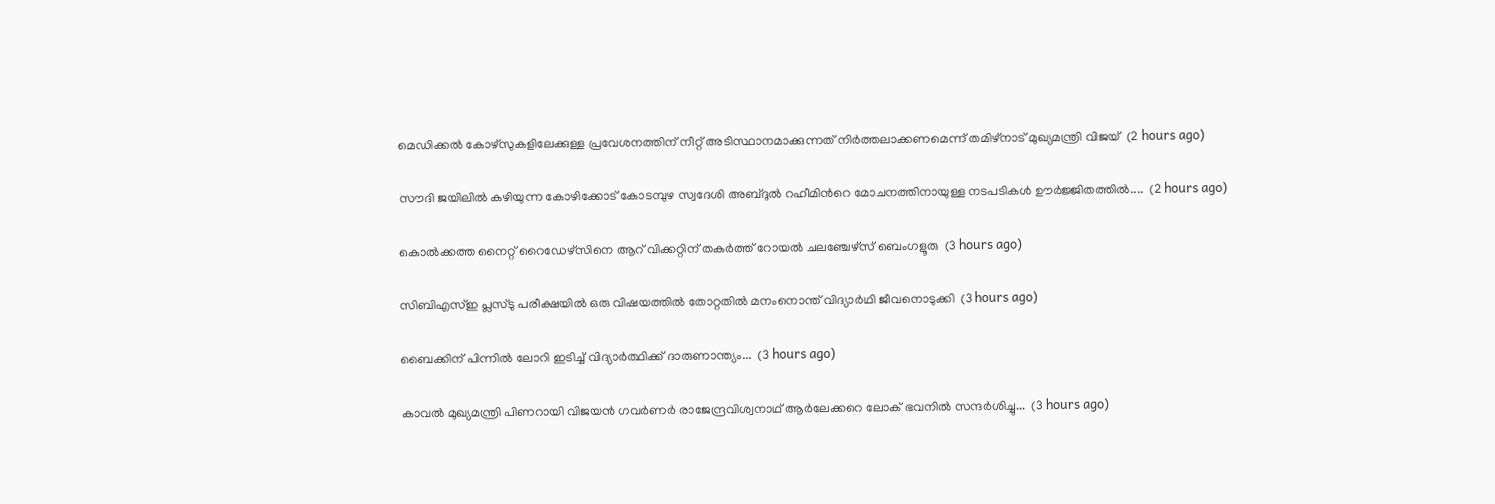മെഡിക്കൽ കോഴ്‌സുകളിലേക്കുള്ള പ്രവേശനത്തിന് നീറ്റ് അടിസ്ഥാനമാക്കുന്നത് നിർത്തലാക്കണമെന്ന് തമിഴ്‌നാട് മുഖ്യമന്ത്രി വിജയ്  (2 hours ago)

സൗദി ജയിലിൽ കഴിയുന്ന കോഴിക്കോട് കോടമ്പുഴ സ്വദേശി അബ്ദുൽ റഹീമിന്‍റെ മോചനത്തിനായുള്ള നടപടികൾ ഊർജ്ജിതത്തിൽ....  (2 hours ago)

കൊല്‍ക്കത്ത നൈറ്റ് റൈഡേഴ്സിനെ ആറ് വിക്കറ്റിന് തകര്‍ത്ത് റോയല്‍ ചലഞ്ചേഴ്സ് ബെംഗളൂരു  (3 hours ago)

സിബിഎസ്ഇ പ്ലസ്ടു പരീക്ഷയിൽ ഒരു വിഷയത്തിൽ തോറ്റതിൽ മനംനൊന്ത് വിദ്യാർഥി ജീവനൊടുക്കി  (3 hours ago)

ബൈക്കിന് പിന്നിൽ ലോറി ഇടിച്ച് വിദ്യാർത്ഥിക്ക് ദാരുണാന്ത്യം...  (3 hours ago)

കാവൽ മുഖ്യമന്ത്രി പിണറായി വിജയൻ ഗവർണർ രാജേന്ദ്രവിശ്വനാഥ് ആർലേക്കറെ ലോക് ഭവനിൽ സന്ദർശിച്ചു...  (3 hours ago)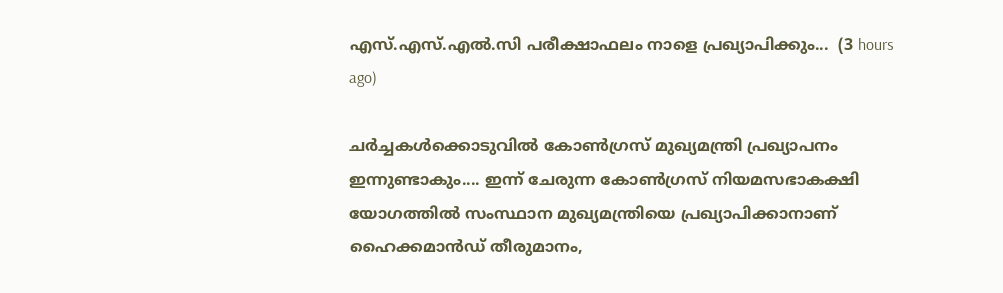എസ്.എസ്.എൽ.സി പരീക്ഷാഫലം നാളെ പ്രഖ്യാപിക്കും...  (3 hours ago)

ചർച്ചകൾക്കൊടുവിൽ കോൺഗ്രസ് മുഖ്യമന്ത്രി പ്രഖ്യാപനം ഇന്നുണ്ടാകും.... ഇന്ന് ചേരുന്ന കോൺഗ്രസ് നിയമസഭാകക്ഷി യോഗത്തിൽ സംസ്ഥാന മുഖ്യമന്ത്രിയെ പ്രഖ്യാപിക്കാനാണ് ഹൈക്കമാൻഡ് തീരുമാനം,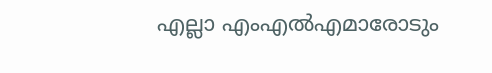എല്ലാ എംഎൽ‌എമാരോടും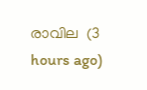രാവില  (3 hours ago)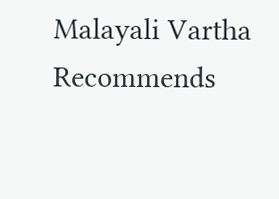Malayali Vartha Recommends